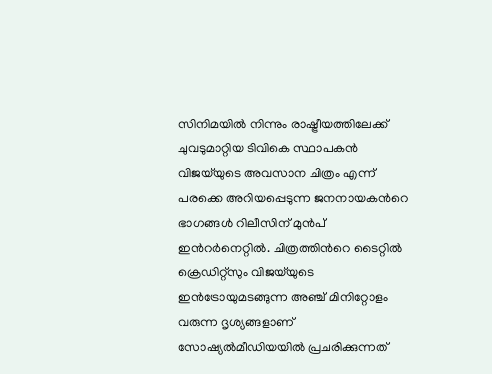സിനിമയില്‍ നിന്നും രാഷ്ട്രീയത്തിലേക്ക് ചുവടുമാറ്റിയ ടിവികെ സ്ഥാപകന്‍ വിജയ്‌യുടെ അവസാന ചിത്രം എന്ന് പരക്കെ അറിയപ്പെടുന്ന ജനനായകന്‍റെ ഭാഗങ്ങള്‍ റിലീസിന് മുന്‍പ് ഇന്‍റര്‍നെറ്റില്‍. ചിത്രത്തിന്‍റെ ടൈറ്റില്‍ ക്രെഡിറ്റ്സും വിജയ്‌യുടെ ഇന്‍ട്രോയുമടങ്ങുന്ന അഞ്ച് മിനിറ്റോളം വരുന്ന ദൃശ്യങ്ങളാണ് സോഷ്യല്‍മീഡിയയില്‍ പ്രചരിക്കുന്നത്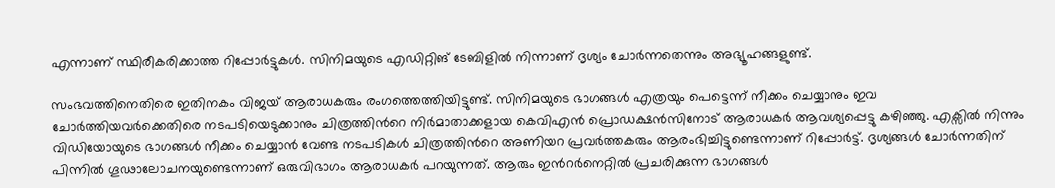എന്നാണ് സ്ഥിരീകരിക്കാത്ത റിപ്പോര്‍ട്ടുകള്‍. സിനിമയുടെ എഡിറ്റിങ് ടേബിളില്‍ നിന്നാണ് ദൃശ്യം ചോര്‍ന്നതെന്നും അഭ്യൂഹങ്ങളുണ്ട്.

സംഭവത്തിനെതിരെ ഇതിനകം വിജയ് ആരാധകരും രംഗത്തെത്തിയിട്ടുണ്ട്. സിനിമയുടെ ഭാഗങ്ങള്‍ എത്രയും പെട്ടെന്ന് നീക്കം ചെയ്യാനും ഇവ ചോര്‍ത്തിയവര്‍ക്കെതിരെ നടപടിയെടുക്കാനും ചിത്രത്തിന്‍റെ നിര്‍മാതാക്കളായ കെവിഎന്‍ പ്രൊഡക്ഷന്‍സിനോട് ആരാധകര്‍ ആവശ്യപ്പെട്ടു കഴിഞ്ഞു. എക്സില്‍ നിന്നും വിഡിയോയുടെ ഭാഗങ്ങള്‍ നീക്കം ചെയ്യാന്‍ വേണ്ട നടപടികള്‍ ചിത്രത്തിന്‍റെ അണിയറ പ്രവര്‍ത്തകരും ആരംഭിച്ചിട്ടുണ്ടെന്നാണ് റിപ്പോര്‍ട്ട്. ദൃശ്യങ്ങള്‍ ചോര്‍ന്നതിന് പിന്നില്‍ ഗൂ‍ഢാലോചനയുണ്ടെന്നാണ് ഒരുവിഭാഗം ആരാധകര്‍ പറയുന്നത്. ആരും ഇന്‍റര്‍നെറ്റില്‍ പ്രചരിക്കുന്ന ഭാഗങ്ങള്‍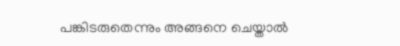പങ്കിടരുതെന്നും അങ്ങനെ ചെയ്താല്‍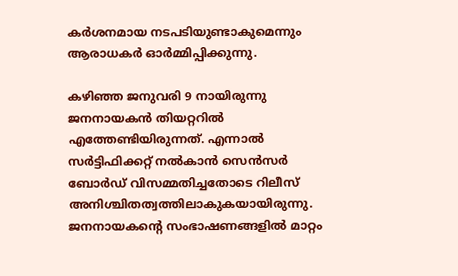കര്‍ശനമായ നടപടിയുണ്ടാകുമെന്നും ആരാധകര്‍ ഓര്‍മ്മിപ്പിക്കുന്നു.

കഴിഞ്ഞ ജനുവരി 9 നായിരുന്നു ജനനായകന്‍ തിയറ്ററില്‍ എത്തേണ്ടിയിരുന്നത്. എന്നാല്‍ സര്‍ട്ടിഫിക്കറ്റ് നല്‍കാന്‍ സെന്‍സര്‍ ബോര്‍ഡ് വിസമ്മതിച്ചതോടെ റിലീസ് അനിശ്ചിതത്വത്തിലാകുകയായിരുന്നു. ജനനായകന്‍റെ സംഭാഷണങ്ങളില്‍ മാറ്റം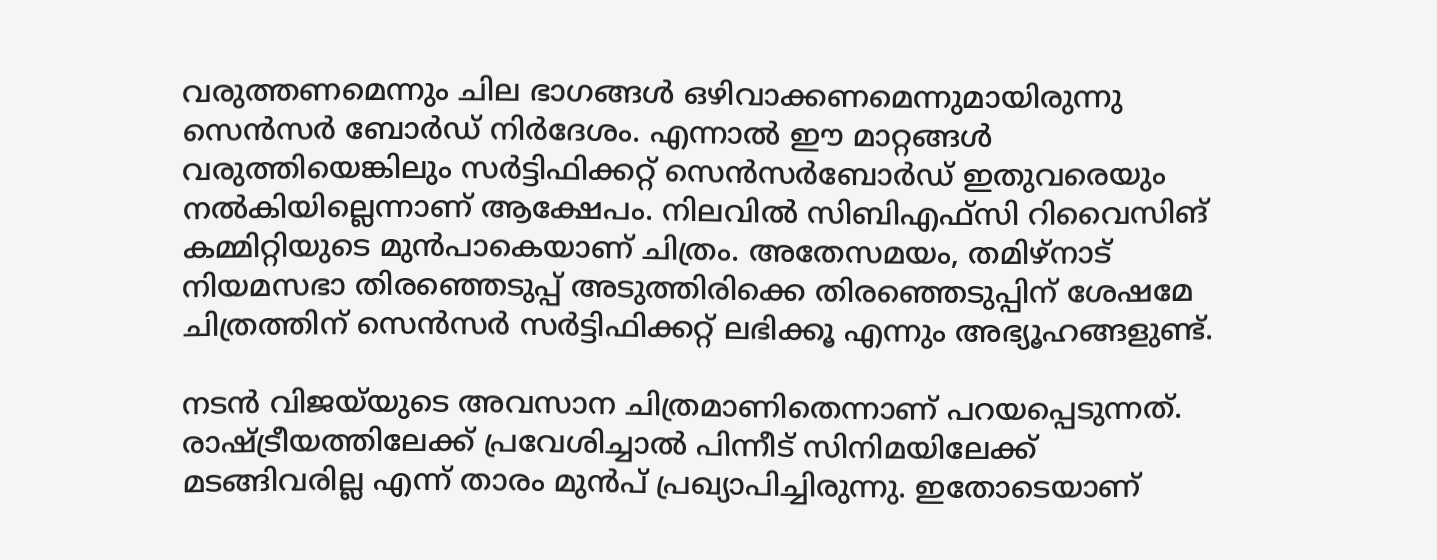വരുത്തണമെന്നും ചില ഭാഗങ്ങള്‍ ഒഴിവാക്കണമെന്നുമായിരുന്നു സെന്‍സര്‍ ബോര്‍ഡ് നിര്‍ദേശം. എന്നാല്‍ ഈ മാറ്റങ്ങള്‍ വരുത്തിയെങ്കിലും സര്‍ട്ടിഫിക്കറ്റ് സെന്‍സര്‍ബോര്‍ഡ് ഇതുവരെയും നല്‍കിയില്ലെന്നാണ് ആക്ഷേപം. നിലവില്‍ സിബിഎഫ്സി റിവൈസിങ് കമ്മിറ്റിയുടെ മുന്‍പാകെയാണ് ചിത്രം. അതേസമയം, തമിഴ്നാട് നിയമസഭാ തിരഞ്ഞെടുപ്പ് അടുത്തിരിക്കെ തിരഞ്ഞെടുപ്പിന് ശേഷമേ ചിത്രത്തിന് സെന്‍സര്‍ സര്‍ട്ടിഫിക്കറ്റ് ലഭിക്കൂ എന്നും അഭ്യൂഹങ്ങളുണ്ട്.

നടൻ വിജയ്‌യുടെ അവസാന ചിത്രമാണിതെന്നാണ് പറയപ്പെടുന്നത്. രാഷ്ട്രീയത്തിലേക്ക് പ്രവേശിച്ചാല്‍ പിന്നീട് സിനിമയിലേക്ക് മടങ്ങിവരില്ല എന്ന് താരം മുന്‍പ് പ്രഖ്യാപിച്ചിരുന്നു. ഇതോടെയാണ്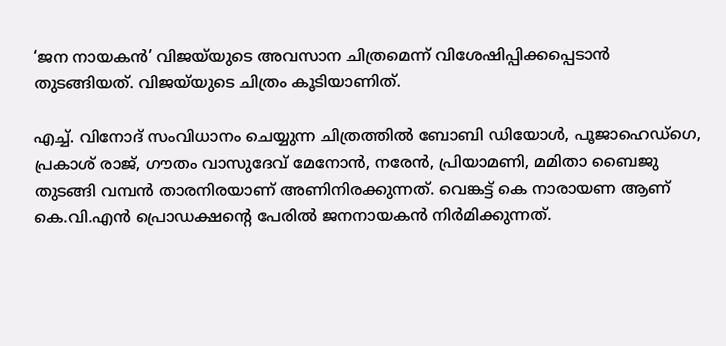‘ജന നായകന്‍’ വിജയ്‌യുടെ അവസാന ചിത്രമെന്ന് വിശേഷിപ്പിക്കപ്പെടാന്‍ തുടങ്ങിയത്. വിജയ്‌യുടെ ചിത്രം കൂടിയാണിത്.

എച്ച്. വിനോദ് സംവിധാനം ചെയ്യുന്ന ചിത്രത്തില്‍ ബോബി ഡിയോൾ, പൂജാഹെഡ്ഗെ, പ്രകാശ് രാജ്, ഗൗതം വാസുദേവ് മേനോൻ, നരേൻ, പ്രിയാമണി, മമിതാ ബൈജു തുടങ്ങി വമ്പൻ താരനിരയാണ് അണിനിരക്കുന്നത്. വെങ്കട്ട് കെ നാരായണ ആണ് കെ.വി.എൻ പ്രൊഡക്ഷന്റെ പേരിൽ ജനനായകൻ നിർമിക്കുന്നത്.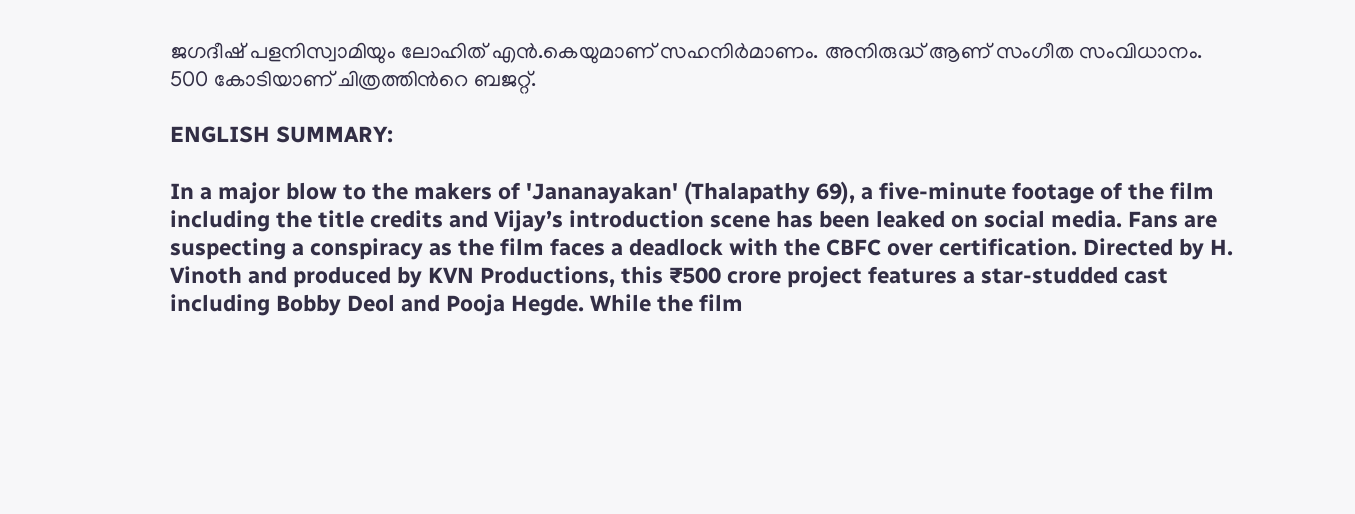ജഗദീഷ് പളനിസ്വാമിയും ലോഹിത് എൻ.കെയുമാണ് സഹനിർമാണം. അനിരുദ്ധ് ആണ് സംഗീത സംവിധാനം. 500 കോടിയാണ് ചിത്രത്തിന്‍റെ ബജറ്റ്.

ENGLISH SUMMARY:

In a major blow to the makers of 'Jananayakan' (Thalapathy 69), a five-minute footage of the film including the title credits and Vijay’s introduction scene has been leaked on social media. Fans are suspecting a conspiracy as the film faces a deadlock with the CBFC over certification. Directed by H. Vinoth and produced by KVN Productions, this ₹500 crore project features a star-studded cast including Bobby Deol and Pooja Hegde. While the film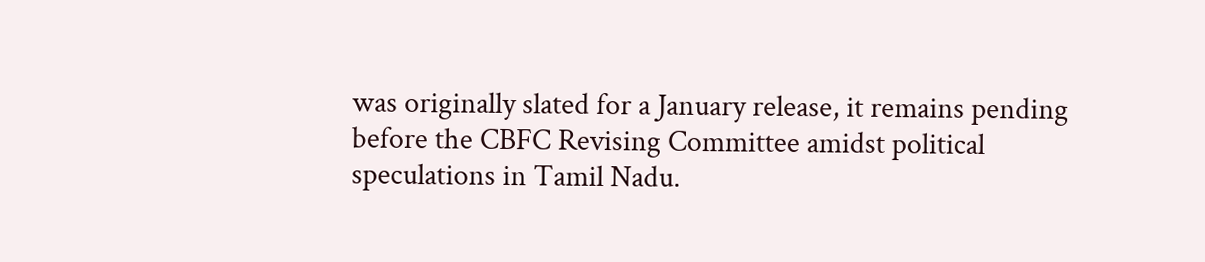was originally slated for a January release, it remains pending before the CBFC Revising Committee amidst political speculations in Tamil Nadu.